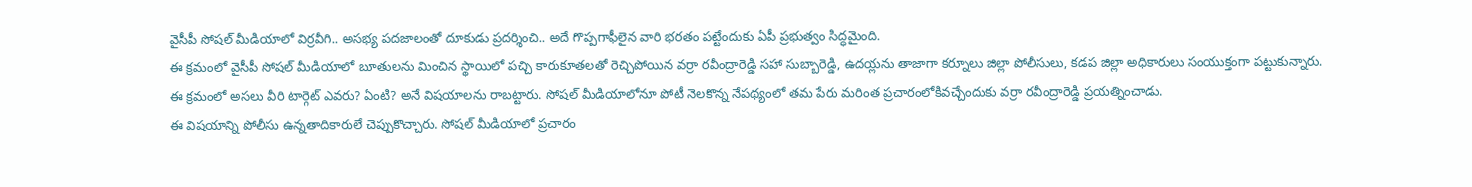వైసీపీ సోషల్ మీడియాలో విర్రవీగి.. అసభ్య పదజాలంతో దూకుడు ప్రదర్శించి.. అదే గొప్పగాఫీలైన వారి భరతం పట్టేందుకు ఏపీ ప్రభుత్వం సిద్ధమైంది.
ఈ క్రమంలో వైసీపీ సోషల్ మీడియాలో బూతులను మించిన స్థాయిలో పచ్చి కారుకూతలతో రెచ్చిపోయిన వర్రా రవీంద్రారెడ్డి సహా సుబ్బారెడ్డి, ఉదయ్లను తాజాగా కర్నూలు జిల్లా పోలీసులు, కడప జిల్లా అధికారులు సంయుక్తంగా పట్టుకున్నారు.
ఈ క్రమంలో అసలు వీరి టార్గెట్ ఎవరు? ఏంటి? అనే విషయాలను రాబట్టారు. సోషల్ మీడియాలోనూ పోటీ నెలకొన్న నేపథ్యంలో తమ పేరు మరింత ప్రచారంలోకివచ్చేందుకు వర్రా రవీంద్రారెడ్డి ప్రయత్నించాడు.
ఈ విషయాన్ని పోలీసు ఉన్నతాదికారులే చెప్పుకొచ్చారు. సోషల్ మీడియాలో ప్రచారం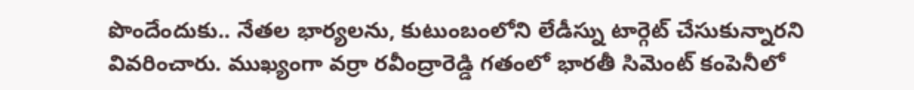పొందేందుకు.. నేతల భార్యలను, కుటుంబంలోని లేడీస్ను టార్గెట్ చేసుకున్నారని వివరించారు. ముఖ్యంగా వర్రా రవీంద్రారెడ్డి గతంలో భారతీ సిమెంట్ కంపెనీలో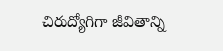చిరుద్యోగిగా జీవితాన్ని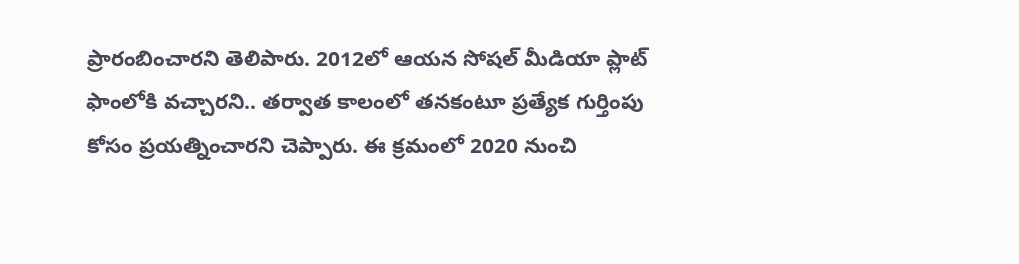ప్రారంబించారని తెలిపారు. 2012లో ఆయన సోషల్ మీడియా ప్లాట్ ఫాంలోకి వచ్చారని.. తర్వాత కాలంలో తనకంటూ ప్రత్యేక గుర్తింపు కోసం ప్రయత్నించారని చెప్పారు. ఈ క్రమంలో 2020 నుంచి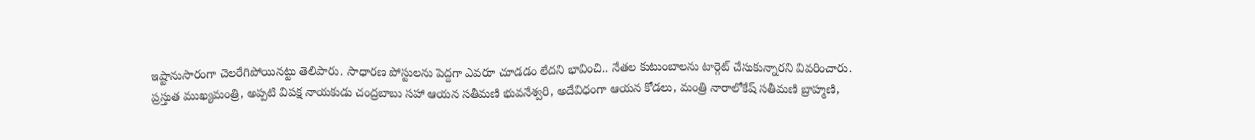ఇష్టానుసారంగా చెలరేగిపోయినట్టు తెలిపారు. సాధారణ పోస్టులను పెద్దగా ఎవరూ చూడడం లేదని భావించి.. నేతల కుటుంబాలను టార్గెట్ చేసుకున్నారని వివరించారు.
ప్రస్తుత ముఖ్యమంత్రి, అప్పటి విపక్ష నాయకుడు చంద్రబాబు సహా ఆయన సతీమణి భువనేశ్వరి, అదేవిధంగా ఆయన కోడలు, మంత్రి నారాలోకేష్ సతీమణి బ్రాహ్మణి,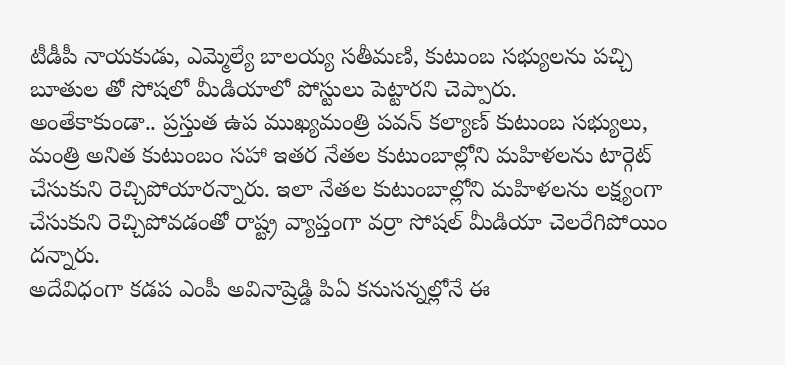టీడీపీ నాయకుడు, ఎమ్మెల్యే బాలయ్య సతీమణి, కుటుంబ సభ్యులను పచ్చి బూతుల తో సోషలో మీడియాలో పోస్టులు పెట్టారని చెప్పారు.
అంతేకాకుండా.. ప్రస్తుత ఉప ముఖ్యమంత్రి పవన్ కల్యాణ్ కుటుంబ సభ్యులు, మంత్రి అనిత కుటుంబం సహా ఇతర నేతల కుటుంబాల్లోని మహిళలను టార్గెట్ చేసుకుని రెచ్చిపోయారన్నారు. ఇలా నేతల కుటుంబాల్లోని మహిళలను లక్ష్యంగా చేసుకుని రెచ్చిపోవడంతో రాష్ట్ర వ్యాప్తంగా వర్రా సోషల్ మీడియా చెలరేగిపోయిం దన్నారు.
అదేవిధంగా కడప ఎంపీ అవినాష్రెడ్డి పిఏ కనుసన్నల్లోనే ఈ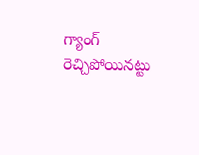గ్యాంగ్ రెచ్చిపోయినట్టు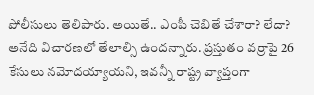పోలీసులు తెలిపారు. అయితే.. ఎంపీ చెబితే చేశారా? లేదా? అనేది విచారణలో తేలాల్సి ఉందన్నారు. ప్రస్తుతం వర్రాపై 26 కేసులు నమోదయ్యాయని, ఇవన్నీ రాష్ట్ర వ్యాప్తంగా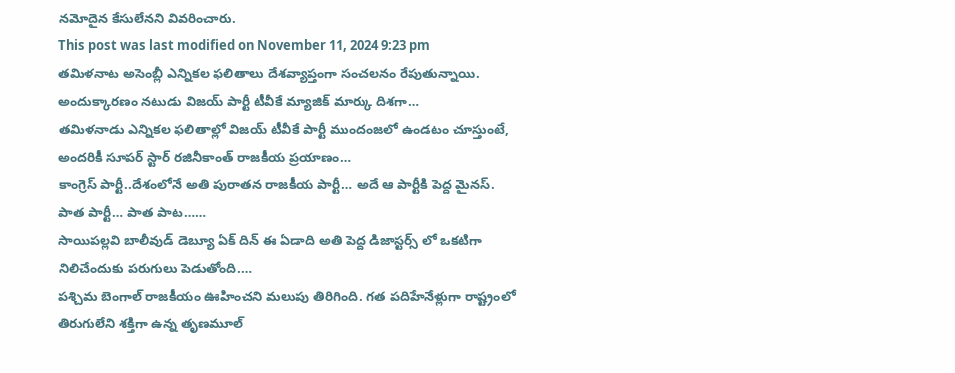నమోదైన కేసులేనని వివరించారు.
This post was last modified on November 11, 2024 9:23 pm
తమిళనాట అసెంబ్లీ ఎన్నికల ఫలితాలు దేశవ్యాప్తంగా సంచలనం రేపుతున్నాయి. అందుక్కారణం నటుడు విజయ్ పార్టీ టీవీకే మ్యాజిక్ మార్కు దిశగా…
తమిళనాడు ఎన్నికల ఫలితాల్లో విజయ్ టీవీకే పార్టీ ముందంజలో ఉండటం చూస్తుంటే, అందరికీ సూపర్ స్టార్ రజినీకాంత్ రాజకీయ ప్రయాణం…
కాంగ్రెస్ పార్టీ..దేశంలోనే అతి పురాతన రాజకీయ పార్టీ… అదే ఆ పార్టీకి పెద్ద మైనస్. పాత పార్టీ… పాత పాట……
సాయిపల్లవి బాలీవుడ్ డెబ్యూ ఏక్ దిన్ ఈ ఏడాది అతి పెద్ద డిజాస్టర్స్ లో ఒకటిగా నిలిచేందుకు పరుగులు పెడుతోంది.…
పశ్చిమ బెంగాల్ రాజకీయం ఊహించని మలుపు తిరిగింది. గత పదిహేనేళ్లుగా రాష్ట్రంలో తిరుగులేని శక్తిగా ఉన్న తృణమూల్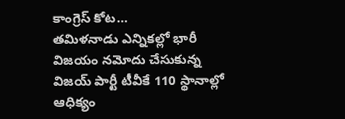కాంగ్రెస్ కోట…
తమిళనాడు ఎన్నికల్లో భారీ విజయం నమోదు చేసుకున్న విజయ్ పార్టీ టీవీకే 110 స్థానాల్లో ఆధిక్యం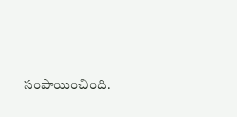సంపాయించింది.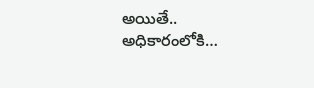అయితే.. అధికారంలోకి…